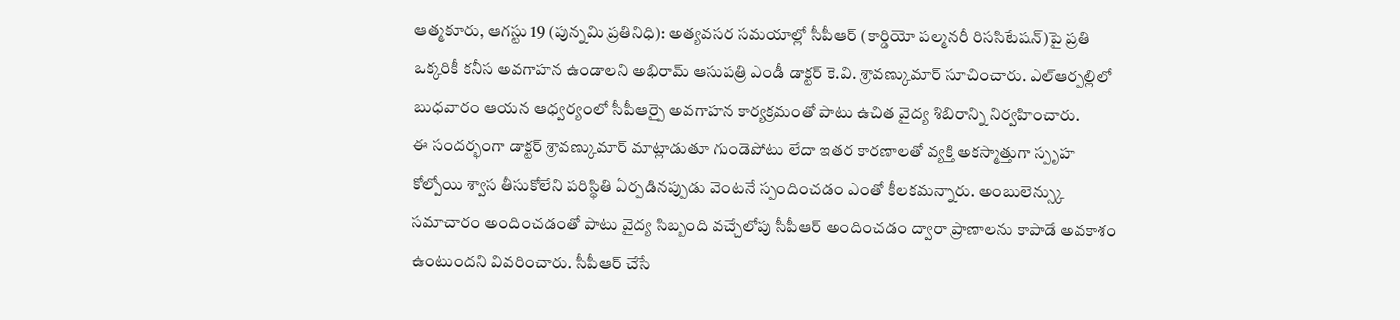ఆత్మకూరు, ఆగస్టు 19 (పున్నమి ప్రతినిధి): అత్యవసర సమయాల్లో సీపీఆర్ (కార్డియో పల్మనరీ రిససిటేషన్)పై ప్రతి ఒక్కరికీ కనీస అవగాహన ఉండాలని అభిరామ్ ఆసుపత్రి ఎండీ డాక్టర్ కె.వి. శ్రావణ్కుమార్ సూచించారు. ఎల్ఆర్పల్లిలో బుధవారం ఆయన ఆధ్వర్యంలో సీపీఆర్పై అవగాహన కార్యక్రమంతో పాటు ఉచిత వైద్య శిబిరాన్ని నిర్వహించారు.
ఈ సందర్భంగా డాక్టర్ శ్రావణ్కుమార్ మాట్లాడుతూ గుండెపోటు లేదా ఇతర కారణాలతో వ్యక్తి అకస్మాత్తుగా స్పృహ కోల్పోయి శ్వాస తీసుకోలేని పరిస్థితి ఏర్పడినప్పుడు వెంటనే స్పందించడం ఎంతో కీలకమన్నారు. అంబులెన్స్కు సమాచారం అందించడంతో పాటు వైద్య సిబ్బంది వచ్చేలోపు సీపీఆర్ అందించడం ద్వారా ప్రాణాలను కాపాడే అవకాశం ఉంటుందని వివరించారు. సీపీఆర్ చేసే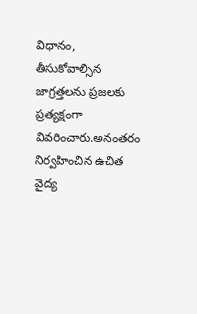విధానం, తీసుకోవాల్సిన జాగ్రత్తలను ప్రజలకు ప్రత్యక్షంగా వివరించారు.అనంతరం నిర్వహించిన ఉచిత వైద్య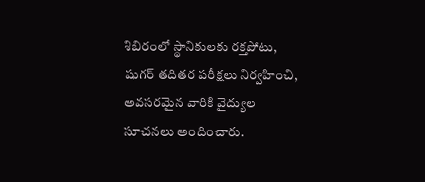శిబిరంలో స్థానికులకు రక్తపోటు, షుగర్ తదితర పరీక్షలు నిర్వహించి, అవసరమైన వారికి వైద్యుల సూచనలు అందించారు.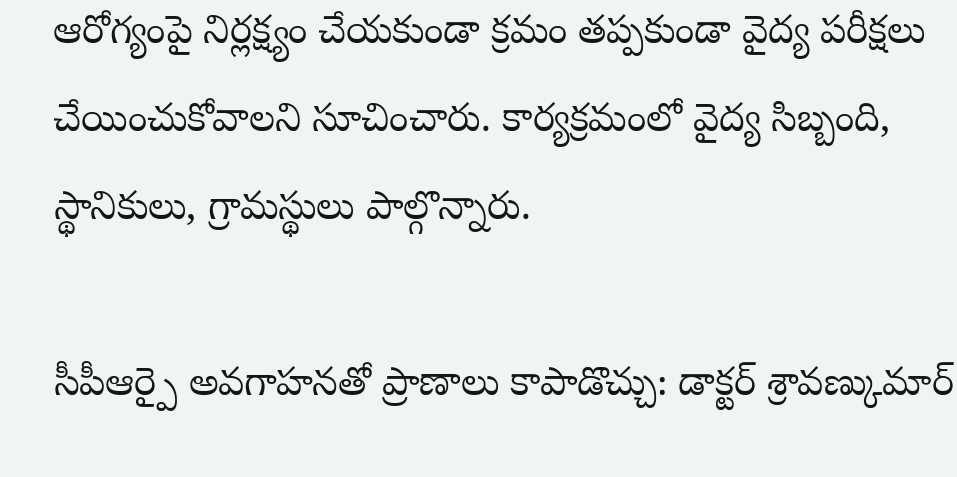ఆరోగ్యంపై నిర్లక్ష్యం చేయకుండా క్రమం తప్పకుండా వైద్య పరీక్షలు చేయించుకోవాలని సూచించారు. కార్యక్రమంలో వైద్య సిబ్బంది, స్థానికులు, గ్రామస్థులు పాల్గొన్నారు.

సీపీఆర్పై అవగాహనతో ప్రాణాలు కాపాడొచ్చు: డాక్టర్ శ్రావణ్కుమార్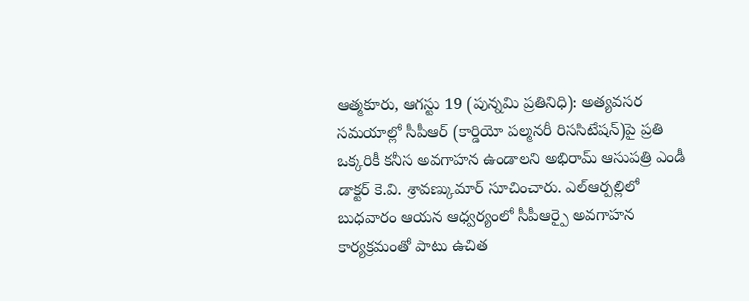ఆత్మకూరు, ఆగస్టు 19 (పున్నమి ప్రతినిధి): అత్యవసర సమయాల్లో సీపీఆర్ (కార్డియో పల్మనరీ రిససిటేషన్)పై ప్రతి ఒక్కరికీ కనీస అవగాహన ఉండాలని అభిరామ్ ఆసుపత్రి ఎండీ డాక్టర్ కె.వి. శ్రావణ్కుమార్ సూచించారు. ఎల్ఆర్పల్లిలో బుధవారం ఆయన ఆధ్వర్యంలో సీపీఆర్పై అవగాహన కార్యక్రమంతో పాటు ఉచిత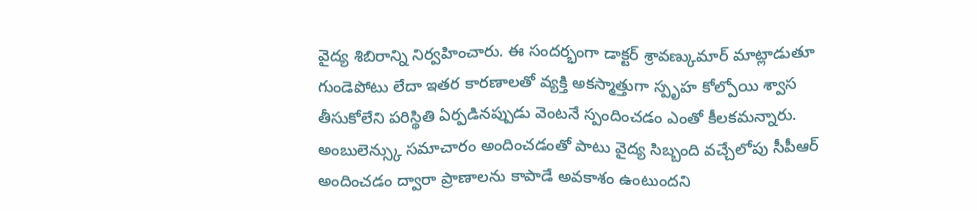వైద్య శిబిరాన్ని నిర్వహించారు. ఈ సందర్భంగా డాక్టర్ శ్రావణ్కుమార్ మాట్లాడుతూ గుండెపోటు లేదా ఇతర కారణాలతో వ్యక్తి అకస్మాత్తుగా స్పృహ కోల్పోయి శ్వాస తీసుకోలేని పరిస్థితి ఏర్పడినప్పుడు వెంటనే స్పందించడం ఎంతో కీలకమన్నారు. అంబులెన్స్కు సమాచారం అందించడంతో పాటు వైద్య సిబ్బంది వచ్చేలోపు సీపీఆర్ అందించడం ద్వారా ప్రాణాలను కాపాడే అవకాశం ఉంటుందని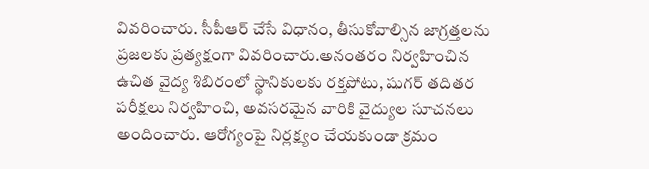వివరించారు. సీపీఆర్ చేసే విధానం, తీసుకోవాల్సిన జాగ్రత్తలను ప్రజలకు ప్రత్యక్షంగా వివరించారు.అనంతరం నిర్వహించిన ఉచిత వైద్య శిబిరంలో స్థానికులకు రక్తపోటు, షుగర్ తదితర పరీక్షలు నిర్వహించి, అవసరమైన వారికి వైద్యుల సూచనలు అందించారు. ఆరోగ్యంపై నిర్లక్ష్యం చేయకుండా క్రమం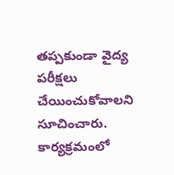తప్పకుండా వైద్య పరీక్షలు చేయించుకోవాలని సూచించారు. కార్యక్రమంలో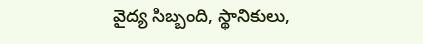వైద్య సిబ్బంది, స్థానికులు,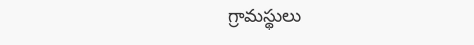గ్రామస్థులు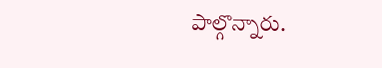పాల్గొన్నారు.